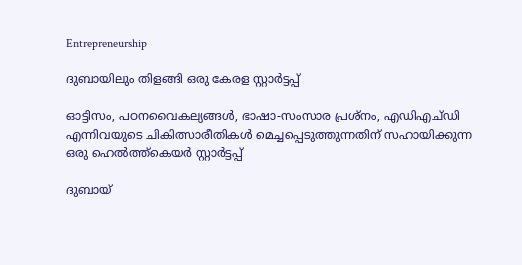Entrepreneurship

ദുബായിലും തിളങ്ങി ഒരു കേരള സ്റ്റാര്‍ട്ടപ്പ്

ഓട്ടിസം, പഠനവൈകല്യങ്ങള്‍, ഭാഷാ-സംസാര പ്രശ്‌നം, എഡിഎച്ഡി എന്നിവയുടെ ചികിത്സാരീതികള്‍ മെച്ചപ്പെടുത്തുന്നതിന് സഹായിക്കുന്ന ഒരു ഹെല്‍ത്ത്‌കെയര്‍ സ്റ്റാര്‍ട്ടപ്പ്

ദുബായ്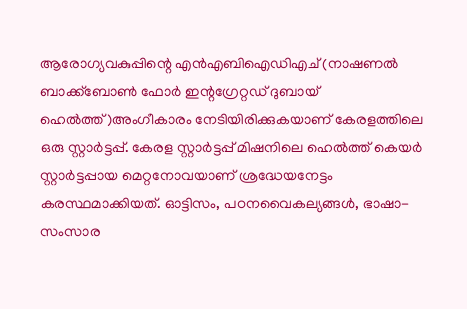ആരോഗ്യവകുപ്പിന്റെ എന്‍എബിഐഡിഎച് (നാഷണല്‍ ബാക്ക്‌ബോണ്‍ ഫോര്‍ ഇന്റഗ്രേറ്റഡ് ദുബായ് ഹെല്‍ത്ത്)അംഗീകാരം നേടിയിരിക്കുകയാണ് കേരളത്തിലെ ഒരു സ്റ്റാര്‍ട്ടപ്പ്. കേരള സ്റ്റാര്‍ട്ടപ്പ് മിഷനിലെ ഹെല്‍ത്ത് കെയര്‍ സ്റ്റാര്‍ട്ടപ്പായ മെറ്റനോവയാണ് ശ്രദ്ധേയനേട്ടം കരസ്ഥമാക്കിയത്. ഓട്ടിസം, പഠനവൈകല്യങ്ങള്‍, ഭാഷാ-സംസാര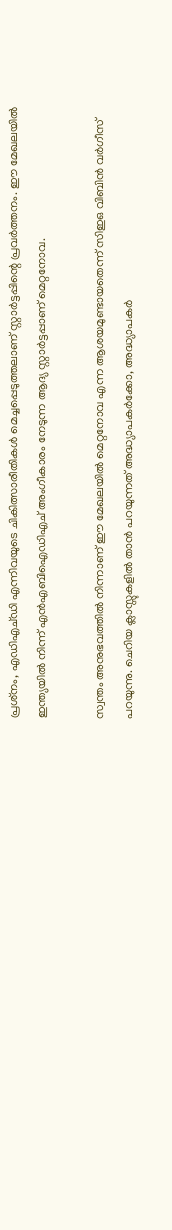പ്രശ്‌നം, എഡിഎച്ഡി എന്നിവയുടെ ചികിത്സാരീതികള്‍ മെച്ചപ്പെടുത്തലാണ് സ്റ്റാര്‍ട്ടപ്പിന്റെ പ്രവര്‍ത്തനം. ഈ മേഖലയില്‍ ഇന്ത്യയില്‍ നിന്ന് എന്‍എബിഐഡിഎച് അംഗീകാരം നേടുന്ന ആദ്യ സ്റ്റാര്‍ട്ടപ്പാണ് മെറ്റനോവ.

സ്വന്തം അനുഭവത്തില്‍ നിന്നാണ് ഈ മേഖലയില്‍ മെറ്റനോവ എന്ന ആശയമുണ്ടായതെന്ന് സിഇഒ വിബിന്‍ വര്‍ഗീസ് പറയുന്നു. ചെറിയ ക്ലാസ്സുകളില്‍ താന്‍ പറയുന്നത് അദ്ധ്യാപകര്‍ക്കോ, അദ്ധ്യാപകര്‍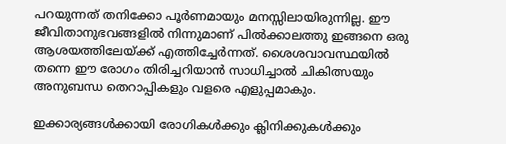പറയുന്നത് തനിക്കോ പൂര്‍ണമായും മനസ്സിലായിരുന്നില്ല. ഈ ജീവിതാനുഭവങ്ങളില്‍ നിന്നുമാണ് പില്‍ക്കാലത്തു ഇങ്ങനെ ഒരു ആശയത്തിലേയ്ക്ക് എത്തിച്ചേര്‍ന്നത്. ശൈശവാവസ്ഥയില്‍ തന്നെ ഈ രോഗം തിരിച്ചറിയാന്‍ സാധിച്ചാല്‍ ചികിത്സയും അനുബന്ധ തെറാപ്പികളും വളരെ എളുപ്പമാകും.

ഇക്കാര്യങ്ങള്‍ക്കായി രോഗികള്‍ക്കും ക്ലിനിക്കുകള്‍ക്കും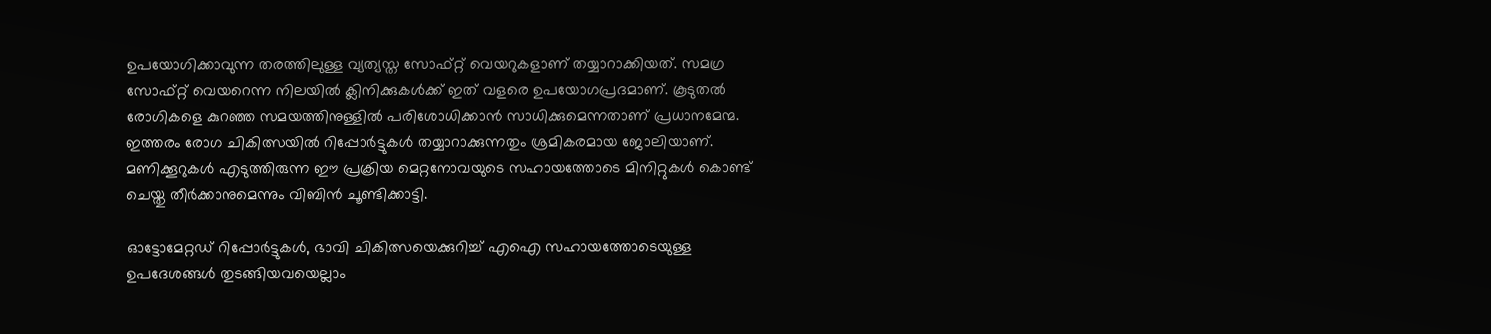ഉപയോഗിക്കാവുന്ന തരത്തിലുള്ള വ്യത്യസ്ത സോഫ്റ്റ് വെയറുകളാണ് തയ്യാറാക്കിയത്. സമഗ്ര സോഫ്റ്റ് വെയറെന്ന നിലയില്‍ ക്ലിനിക്കുകള്‍ക്ക് ഇത് വളരെ ഉപയോഗപ്രദമാണ്. കൂടുതല്‍ രോഗികളെ കുറഞ്ഞ സമയത്തിനുള്ളില്‍ പരിശോധിക്കാന്‍ സാധിക്കുമെന്നതാണ് പ്രധാനമേന്മ. ഇത്തരം രോഗ ചികിത്സയില്‍ റിപ്പോര്‍ട്ടുകള്‍ തയ്യാറാക്കുന്നതും ശ്രമികരമായ ജോലിയാണ്. മണിക്കൂറുകള്‍ എടുത്തിരുന്ന ഈ പ്രക്രിയ മെറ്റനോവയുടെ സഹായത്തോടെ മിനിറ്റുകള്‍ കൊണ്ട് ചെയ്തു തീര്‍ക്കാനുമെന്നും വിബിന്‍ ചൂണ്ടിക്കാട്ടി.

ഓട്ടോമേറ്റഡ് റിപ്പോര്‍ട്ടുകള്‍, ഭാവി ചികിത്സയെക്കുറിച്ച് എഐ സഹായത്തോടെയുള്ള ഉപദേശങ്ങള്‍ തുടങ്ങിയവയെല്ലാം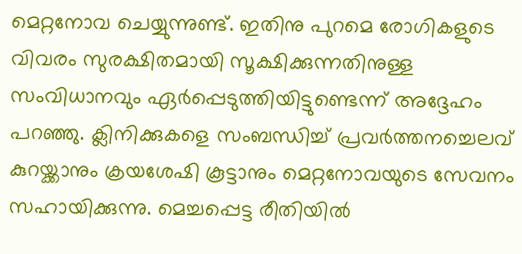മെറ്റനോവ ചെയ്യുന്നുണ്ട്. ഇതിനു പുറമെ രോഗികളുടെ വിവരം സുരക്ഷിതമായി സൂക്ഷിക്കുന്നതിനുള്ള സംവിധാനവും ഏര്‍പ്പെടുത്തിയിട്ടുണ്ടെന്ന് അദ്ദേഹം പറഞ്ഞു. ക്ലിനിക്കുകളെ സംബന്ധിച്ച് പ്രവര്‍ത്തനച്ചെലവ് കുറയ്ക്കാനും ക്രയശേഷി കൂട്ടാനും മെറ്റനോവയുടെ സേവനം സഹായിക്കുന്നു. മെച്ചപ്പെട്ട രീതിയില്‍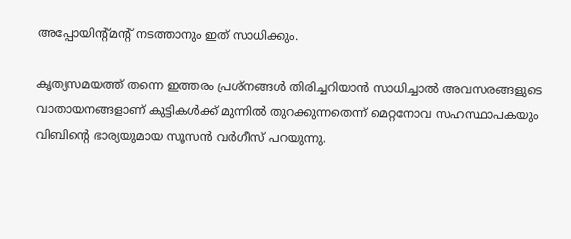അപ്പോയിന്റ്മന്റ് നടത്താനും ഇത് സാധിക്കും.

കൃത്യസമയത്ത് തന്നെ ഇത്തരം പ്രശ്‌നങ്ങള്‍ തിരിച്ചറിയാന്‍ സാധിച്ചാല്‍ അവസരങ്ങളുടെ വാതായനങ്ങളാണ് കുട്ടികള്‍ക്ക് മുന്നില്‍ തുറക്കുന്നതെന്ന് മെറ്റനോവ സഹസ്ഥാപകയും വിബിന്റെ ഭാര്യയുമായ സൂസന്‍ വര്‍ഗീസ് പറയുന്നു.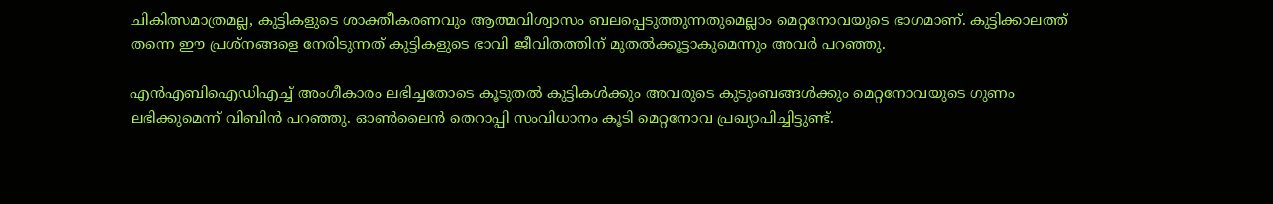ചികിത്സമാത്രമല്ല, കുട്ടികളുടെ ശാക്തീകരണവും ആത്മവിശ്വാസം ബലപ്പെടുത്തുന്നതുമെല്ലാം മെറ്റനോവയുടെ ഭാഗമാണ്. കുട്ടിക്കാലത്ത് തന്നെ ഈ പ്രശ്‌നങ്ങളെ നേരിടുന്നത് കുട്ടികളുടെ ഭാവി ജീവിതത്തിന് മുതല്‍ക്കൂട്ടാകുമെന്നും അവര്‍ പറഞ്ഞു.

എന്‍എബിഐഡിഎച്ച് അംഗീകാരം ലഭിച്ചതോടെ കൂടുതല്‍ കുട്ടികള്‍ക്കും അവരുടെ കുടുംബങ്ങള്‍ക്കും മെറ്റനോവയുടെ ഗുണം ലഭിക്കുമെന്ന് വിബിന്‍ പറഞ്ഞു. ഓണ്‍ലൈന്‍ തെറാപ്പി സംവിധാനം കൂടി മെറ്റനോവ പ്രഖ്യാപിച്ചിട്ടുണ്ട്.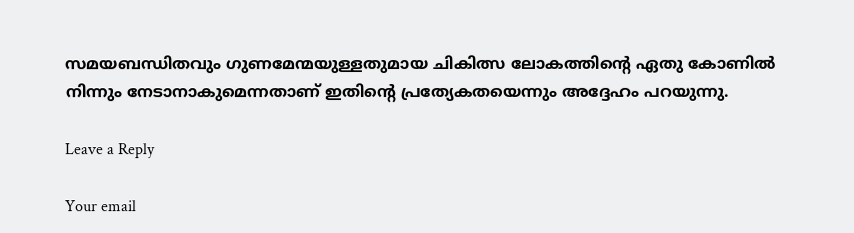സമയബന്ധിതവും ഗുണമേന്മയുള്ളതുമായ ചികിത്സ ലോകത്തിന്റെ ഏതു കോണില്‍ നിന്നും നേടാനാകുമെന്നതാണ് ഇതിന്റെ പ്രത്യേകതയെന്നും അദ്ദേഹം പറയുന്നു.

Leave a Reply

Your email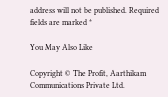address will not be published. Required fields are marked *

You May Also Like

Copyright © The Profit, Aarthikam Communications Private Ltd.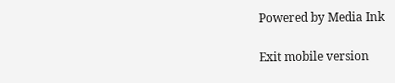Powered by Media Ink

Exit mobile version